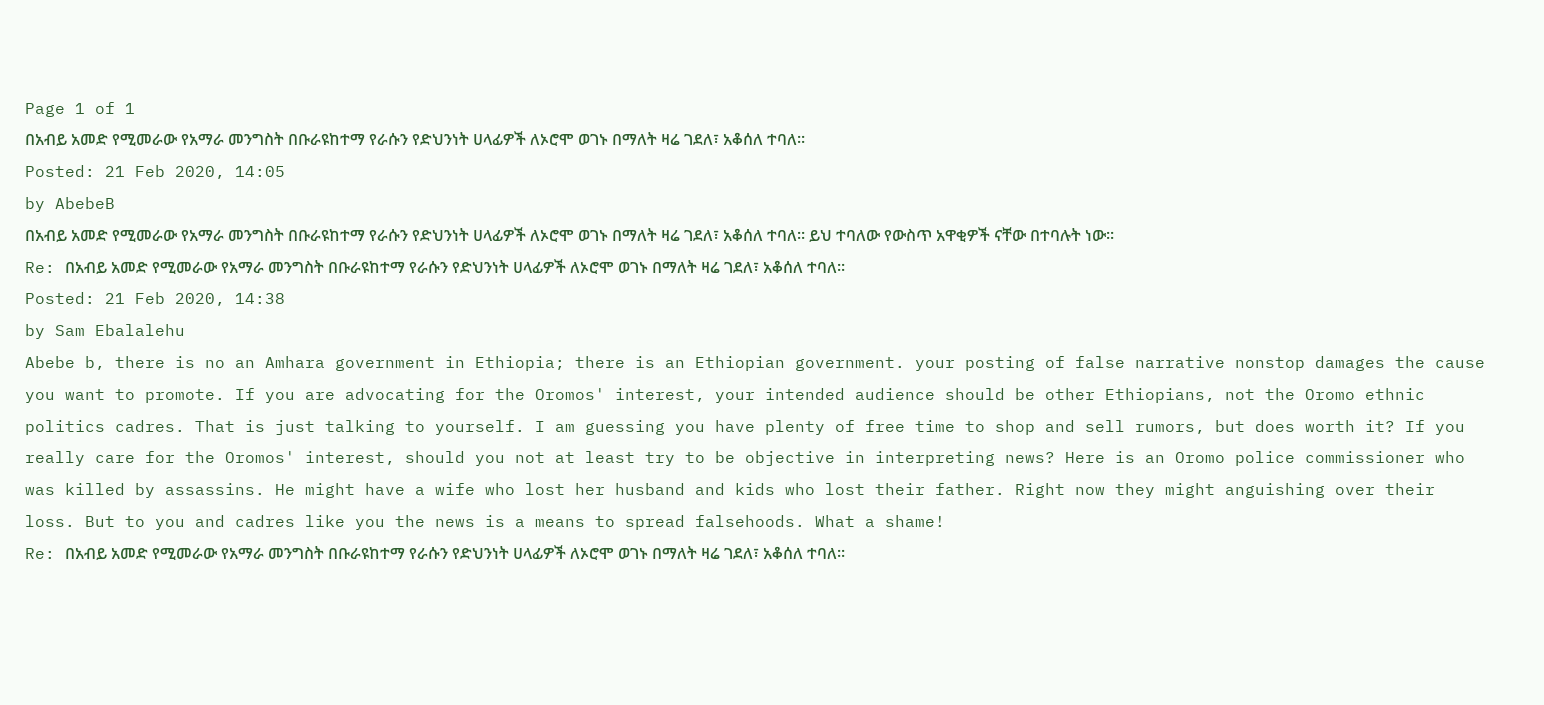Page 1 of 1
በአብይ አመድ የሚመራው የአማራ መንግስት በቡራዩከተማ የራሱን የድህንነት ሀላፊዎች ለኦሮሞ ወገኑ በማለት ዛሬ ገደለ፣ አቆሰለ ተባለ፡፡
Posted: 21 Feb 2020, 14:05
by AbebeB
በአብይ አመድ የሚመራው የአማራ መንግስት በቡራዩከተማ የራሱን የድህንነት ሀላፊዎች ለኦሮሞ ወገኑ በማለት ዛሬ ገደለ፣ አቆሰለ ተባለ፡፡ ይህ ተባለው የውስጥ አዋቂዎች ናቸው በተባሉት ነው፡፡
Re: በአብይ አመድ የሚመራው የአማራ መንግስት በቡራዩከተማ የራሱን የድህንነት ሀላፊዎች ለኦሮሞ ወገኑ በማለት ዛሬ ገደለ፣ አቆሰለ ተባለ፡፡
Posted: 21 Feb 2020, 14:38
by Sam Ebalalehu
Abebe b, there is no an Amhara government in Ethiopia; there is an Ethiopian government. your posting of false narrative nonstop damages the cause you want to promote. If you are advocating for the Oromos' interest, your intended audience should be other Ethiopians, not the Oromo ethnic politics cadres. That is just talking to yourself. I am guessing you have plenty of free time to shop and sell rumors, but does worth it? If you really care for the Oromos' interest, should you not at least try to be objective in interpreting news? Here is an Oromo police commissioner who was killed by assassins. He might have a wife who lost her husband and kids who lost their father. Right now they might anguishing over their loss. But to you and cadres like you the news is a means to spread falsehoods. What a shame!
Re: በአብይ አመድ የሚመራው የአማራ መንግስት በቡራዩከተማ የራሱን የድህንነት ሀላፊዎች ለኦሮሞ ወገኑ በማለት ዛሬ ገደለ፣ አቆሰለ ተባለ፡፡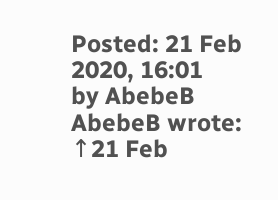Posted: 21 Feb 2020, 16:01
by AbebeB
AbebeB wrote: ↑21 Feb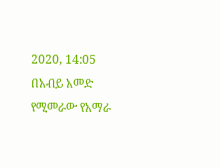2020, 14:05
በአብይ አመድ የሚመራው የአማራ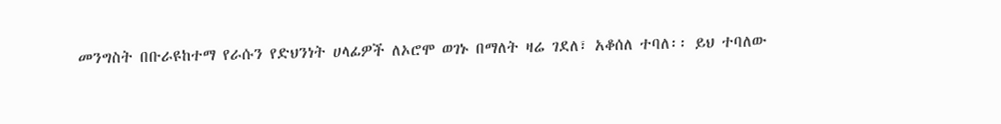መንግስት በቡራዩከተማ የራሱን የድህንነት ሀላፊዎች ለኦሮሞ ወገኑ በማለት ዛሬ ገደለ፣ አቆሰለ ተባለ፡፡ ይህ ተባለው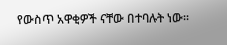የውስጥ አዋቂዎች ናቸው በተባሉት ነው፡፡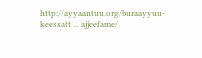http://ayyaantuu.org/buraayyuu-keessatt ... ajjeefame/